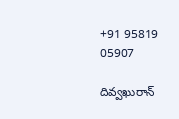+91 95819 05907

దివ్వఖురాన్‌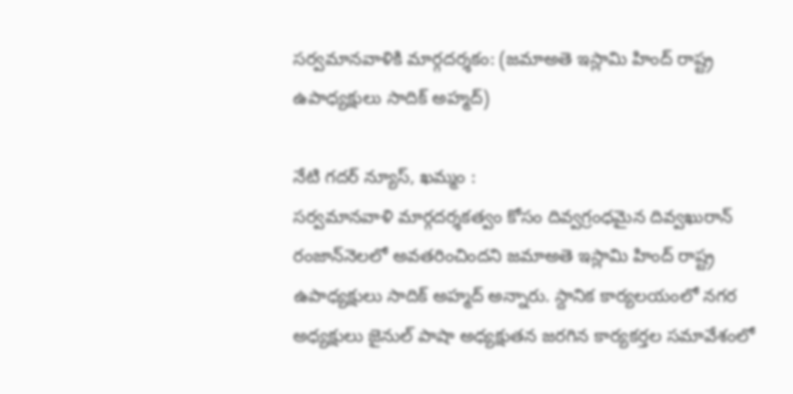సర్వమానవాళికి మార్గదర్శకం: (జమాఅతె ఇస్లామి హింద్ రాష్ట్ర ఉపాధ్యక్షులు సాదిక్ అహ్మద్)

నేటి గదర్ న్యూస్, ఖమ్మం :
సర్వమానవాళి మార్గదర్శకత్వం కోసం దివ్వగ్రంధమైన దివ్వఖురాన్‌ రంజాన్‌నెలలో అవతరించిందని జమాఅతె ఇస్లామి హింద్ రాష్ట్ర ఉపాధ్యక్షులు సాదిక్ అహ్మద్ అన్నారు. స్దానిక కార్యలయంలో నగర అధ్యక్షులు జైనుల్ పాషా అధ్యక్షుతన జరగిన కార్యకర్తల సమావేశంలో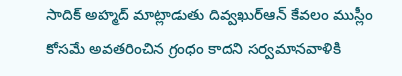సాదిక్ అహ్మద్ మాట్లాడుతు దివ్వఖుర్‌ఆన్‌ కేవలం ముస్లీం కోసమే అవతరించిన గ్రంధం కాదని సర్వమానవాళికి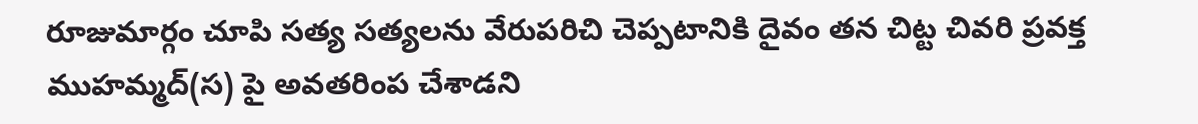రూజుమార్గం చూపి సత్య సత్యలను వేరుపరిచి చెప్పటానికి దైవం తన చిట్ట చివరి ప్రవక్త ముహమ్మద్‌(స) పై అవతరింప చేశాడని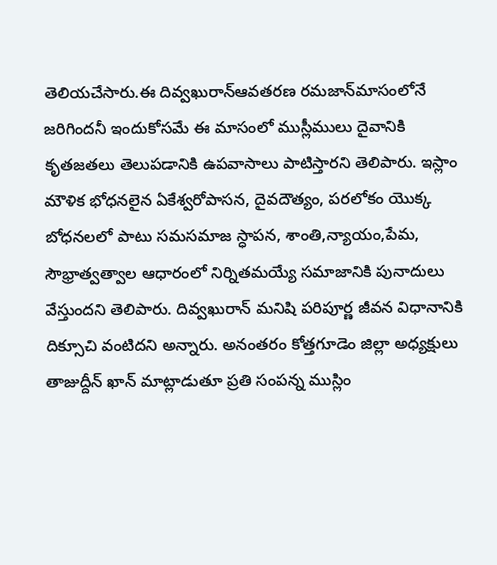తెలియచేసారు.ఈ దివ్వఖురాన్‌ఆవతరణ రమజాన్‌మాసంలోనే జరిగిందనీ ఇందుకోసమే ఈ మాసంలో ముస్లీములు దైవానికి కృతజతలు తెలుపడానికి ఉపవాసాలు పాటిస్తారని తెలిపారు. ఇస్లాం మౌళిక భోధనలైన ఏకేశ్వరోపాసన, దైవదౌత్యం, పరలోకం యొక్క బోధనలలో పాటు సమసమాజ స్ధాపన, శాంతి,న్యాయం,పేమ, సౌభ్రాత్వత్వాల ఆధారంలో నిర్నితమయ్యే సమాజానికి పునాదులు వేస్తుందని తెలిపారు. దివ్వఖురాన్‌ మనిషి పరిపూర్ణ జీవన విధానానికి దిక్సూచి వంటిదని అన్నారు. అనంతరం కోత్తగూడెం జిల్లా అధ్యక్షులు తాజుద్దీన్ ఖాన్ మాట్లాడుతూ ప్రతి సంపన్న ముస్లిం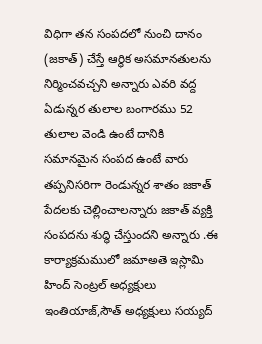విధిగా తన సంపదలో నుంచి దానం (జకాత్) చేస్తే ఆర్థిక అసమానతులను నిర్మించవచ్చని అన్నారు ఎవరి వద్ద ఏడున్నర తులాల బంగారము 52 తులాల వెండి ఉంటే దానికి సమానమైన సంపద ఉంటే వారు తప్పనిసరిగా రెండున్నర శాతం జకాత్ పేదలకు చెల్లించాలన్నారు జకాత్ వ్యక్తి సంపదను శుద్ధి చేస్తుందని అన్నారు .ఈ కార్యాక్రమములో జమాఅతె ఇస్లామి హింద్ సెంట్రల్ అధ్యక్షులు ఇంతియాజ్,సౌత్ అధ్యక్షులు సయ్యద్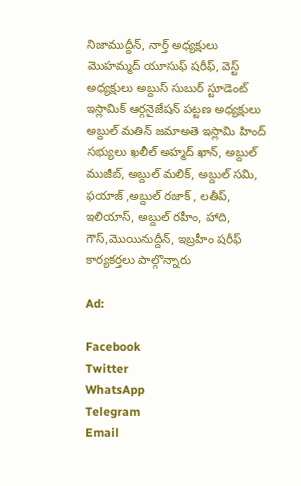నిజాముద్దీన్, నార్త్ అధ్యక్షులు మొహమ్మద్ యూసుఫ్ షరీఫ్, వెస్ట్ అధ్యక్షులు అబ్దుస్ సుబుర్ స్టూడెంట్ ఇస్లామిక్ ఆర్గనైజేషన్ పట్టణ అధ్యక్షులు అబ్దుల్ మతిన్ జమాఅతె ఇస్లామి హింద్ సభ్యులు ఖలీల్ అహ్మద్ ఖాన్, అబ్దుల్ ముజీబ్, అబ్దుల్ మలిక్, అబ్దుల్ సమి, ఫయాజ్ ,అబ్దుల్ రజాక్ , లతీప్, ఇలియాస్, అబ్దుల్ రహీం, హాది, గౌస్,మొయినుద్దీన్, ఇబ్రహీం షరీఫ్ కార్యకర్తలు పాల్గొన్నారు

Ad:

Facebook
Twitter
WhatsApp
Telegram
Email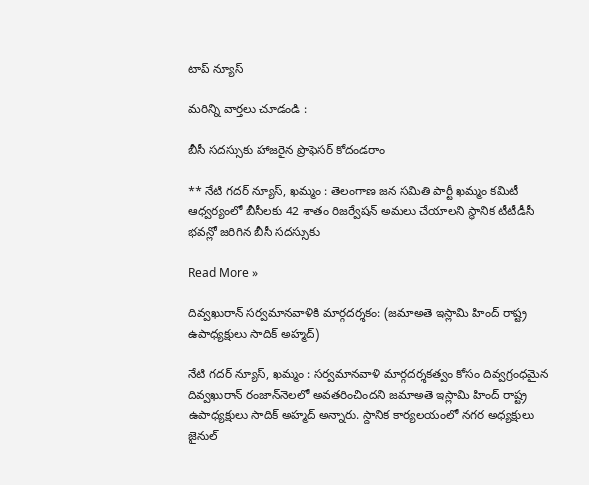టాప్ న్యూస్

మరిన్ని వార్తలు చూడండి :

బీసీ సదస్సుకు హాజరైన ప్రొఫెసర్ కోదండరాం

** నేటి గదర్ న్యూస్, ఖమ్మం : తెలంగాణ జన సమితి పార్టీ ఖమ్మం కమిటీ ఆధ్వర్యంలో బీసీలకు 42 శాతం రిజర్వేషన్ అమలు చేయాలని స్థానిక టీటీడీసీ భవన్లో జరిగిన బీసీ సదస్సుకు

Read More »

దివ్వఖురాన్‌ సర్వమానవాళికి మార్గదర్శకం: (జమాఅతె ఇస్లామి హింద్ రాష్ట్ర ఉపాధ్యక్షులు సాదిక్ అహ్మద్)

నేటి గదర్ న్యూస్, ఖమ్మం : సర్వమానవాళి మార్గదర్శకత్వం కోసం దివ్వగ్రంధమైన దివ్వఖురాన్‌ రంజాన్‌నెలలో అవతరించిందని జమాఅతె ఇస్లామి హింద్ రాష్ట్ర ఉపాధ్యక్షులు సాదిక్ అహ్మద్ అన్నారు. స్దానిక కార్యలయంలో నగర అధ్యక్షులు జైనుల్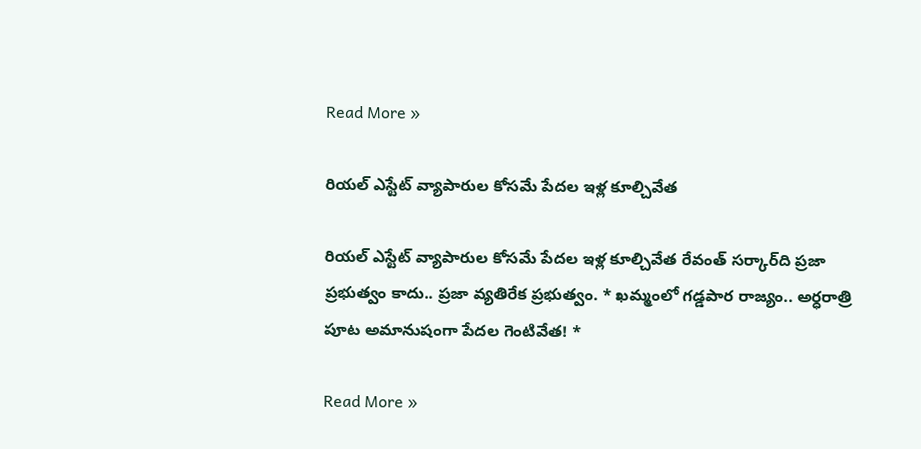Read More »

రియల్ ఎస్టేట్ వ్యాపారుల కోసమే పేదల ఇళ్ల కూల్చివేత

రియల్ ఎస్టేట్ వ్యాపారుల కోసమే పేదల ఇళ్ల కూల్చివేత రేవంత్ సర్కార్‌ది ప్రజా ప్రభుత్వం కాదు.. ప్రజా వ్యతిరేక ప్రభుత్వం. * ఖమ్మంలో గడ్డపార రాజ్యం.. అర్ధరాత్రి పూట అమానుషంగా పేదల గెంటివేత! *

Read More »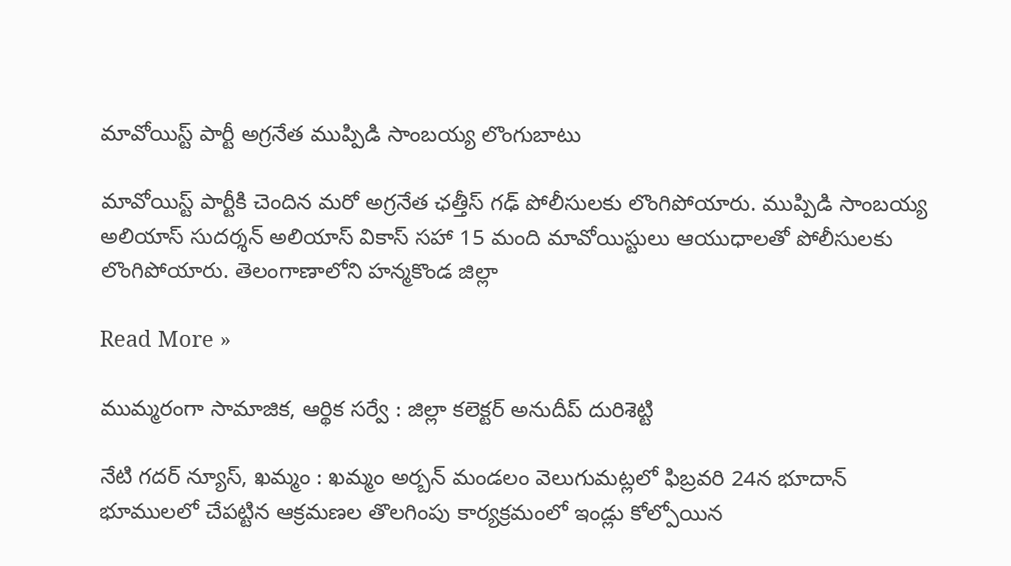మావోయిస్ట్ పార్టీ అగ్రనేత ముప్పిడి సాంబయ్య లొంగుబాటు

మావోయిస్ట్ పార్టీకి చెందిన మరో అగ్రనేత ఛత్తీస్ గఢ్ పోలీసులకు లొంగిపోయారు. ముప్పిడి సాంబయ్య అలియాస్ సుదర్శన్ అలియాస్ వికాస్ సహా 15 మంది మావోయిస్టులు ఆయుధాలతో పోలీసులకు లొంగిపోయారు. తెలంగాణాలోని హన్మకొండ జిల్లా

Read More »

ముమ్మరంగా సామాజిక, ఆర్థిక సర్వే : జిల్లా కలెక్టర్ అనుదీప్ దురిశెట్టి

నేటి గదర్ న్యూస్, ఖమ్మం : ఖమ్మం అర్బన్ మండలం వెలుగుమట్లలో ఫిబ్రవరి 24న భూదాన్ భూములలో చేపట్టిన ఆక్రమణల తొలగింపు కార్యక్రమంలో ఇండ్లు కోల్పోయిన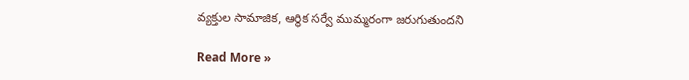వ్యక్తుల సామాజిక, ఆర్థిక సర్వే ముమ్మరంగా జరుగుతుందని

Read More »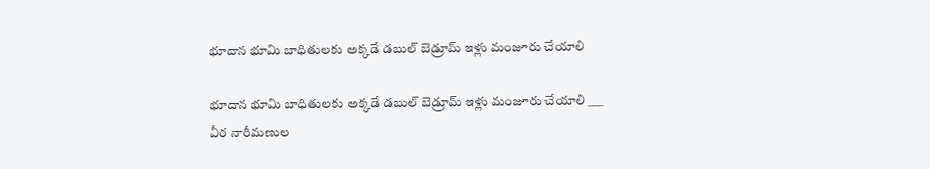భూదాన భూమి బాధితులకు అక్కడే డబుల్ బెడ్రూమ్ ఇళ్లు మంజూరు చేయాలి

భూదాన భూమి బాధితులకు అక్కడే డబుల్ బెడ్రూమ్ ఇళ్లు మంజూరు చేయాలి ___ వీర నారీమణుల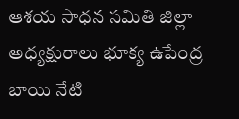ఆశయ సాధన సమితి జిల్లా అధ్యక్షురాలు భూక్య ఉపేంద్ర బాయి నేటి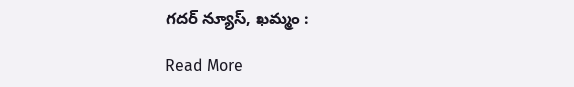గదర్ న్యూస్, ఖమ్మం :

Read More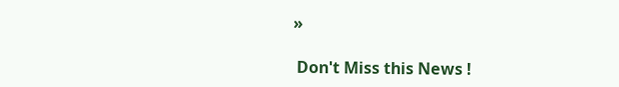»

 Don't Miss this News !